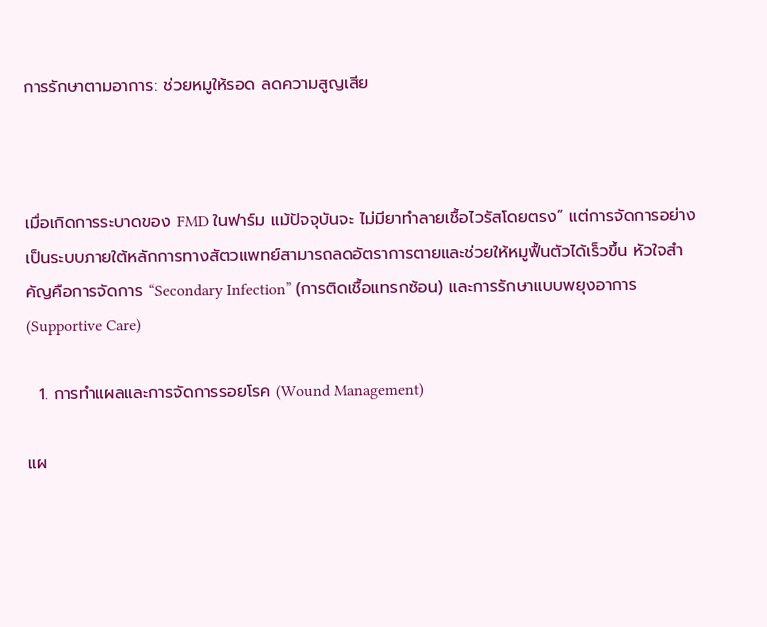การรักษาตามอาการ: ช่วยหมูให้รอด ลดความสูญเสีย



เมื่อเกิดการระบาดของ FMD ในฟาร์ม แม้ปัจจุบันจะ ไม่มียาทำลายเชื้อไวรัสโดยตรง” แต่การจัดการอย่างเป็นระบบภายใต้หลักการทางสัตวแพทย์สามารถลดอัตราการตายและช่วยให้หมูฟื้นตัวได้เร็วขึ้น หัวใจสำคัญคือการจัดการ “Secondary Infection” (การติดเชื้อแทรกซ้อน) และการรักษาแบบพยุงอาการ (Supportive Care)

  1. การทำแผลและการจัดการรอยโรค (Wound Management)

แผ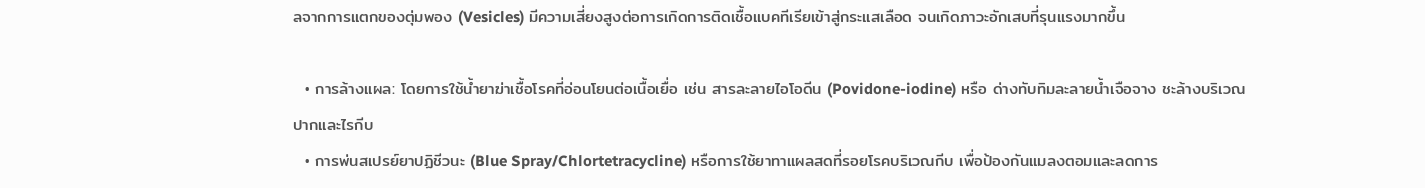ลจากการแตกของตุ่มพอง (Vesicles) มีความเสี่ยงสูงต่อการเกิดการติดเชื้อแบคทีเรียเข้าสู่กระแสเลือด จนเกิดภาวะอักเสบที่รุนแรงมากขึ้น

  • การล้างแผล: โดยการใช้น้ำยาฆ่าเชื้อโรคที่อ่อนโยนต่อเนื้อเยื่อ เช่น สารละลายไอโอดีน (Povidone-iodine) หรือ ด่างทับทิมละลายน้ำเจือจาง ชะล้างบริเวณปากและไรกีบ
  • การพ่นสเปรย์ยาปฏิชีวนะ (Blue Spray/Chlortetracycline) หรือการใช้ยาทาแผลสดที่รอยโรคบริเวณกีบ เพื่อป้องกันแมลงตอมและลดการ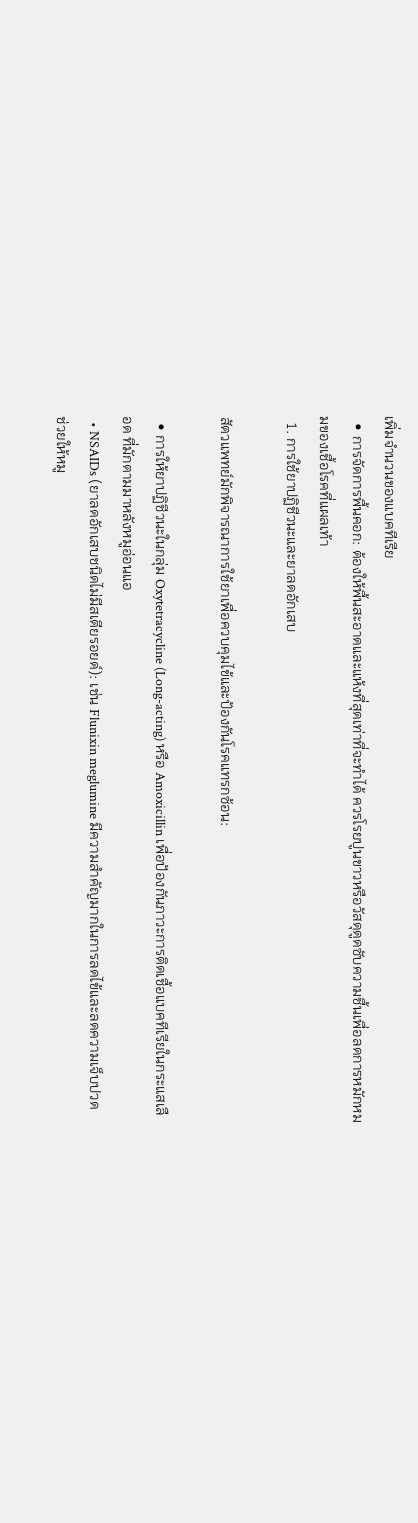เพิ่มจำนวนของแบคทีเรีย
  • การจัดการพื้นคอก: ต้องให้พื้นสะอาดและแห้งที่สุดเท่าที่จะทำได้ ควรโรยปูนขาวหรือวัสดุดูดซับความชื้นเพื่อลดการหมักหมมของเชื้อโรคที่แผลเท้า
  1. การใช้ยาปฏิชีวนะและยาลดอักเสบ

สัตวแพทย์มักพิจารณาการใช้ยาเพื่อควบคุมไข้และป้องกันโรคแทรกซ้อน:

  • การให้ยาปฏิชีวนะในกลุ่ม Oxytetracycline (Long-acting) หรือ Amoxicillin เพื่อป้องกันภาวะการติดเชื้อแบคทีเรียในกระแสเลือด ที่มักตามมาหลังหมูอ่อนแอ
  • NSAIDs (ยาลดอักเสบชนิดไม่มีสเตียรอยด์): เช่น Flunixin meglumine มีความสำคัญมากในการลดไข้และลดความเจ็บปวด ช่วยให้หมู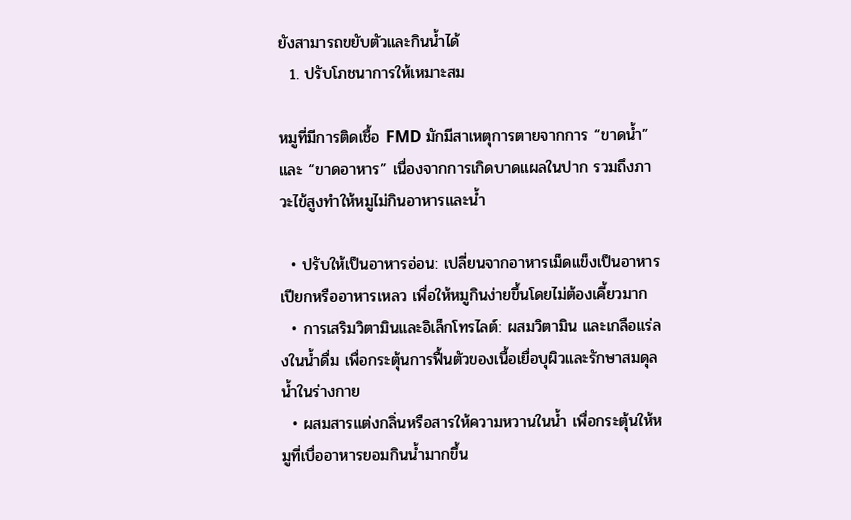ยังสามารถขยับตัวและกินน้ำได้
  1. ปรับโภชนาการให้เหมาะสม

หมูที่มีการติดเชื้อ FMD มักมีสาเหตุการตายจากการ “ขาดน้ำ” และ “ขาดอาหาร” เนื่องจากการเกิดบาดแผลในปาก รวมถึงภาวะไข้สูงทำให้หมูไม่กินอาหารและน้ำ

  • ปรับให้เป็นอาหารอ่อน: เปลี่ยนจากอาหารเม็ดแข็งเป็นอาหารเปียกหรืออาหารเหลว เพื่อให้หมูกินง่ายขึ้นโดยไม่ต้องเคี้ยวมาก
  • การเสริมวิตามินและอิเล็กโทรไลต์: ผสมวิตามิน และเกลือแร่ลงในน้ำดื่ม เพื่อกระตุ้นการฟื้นตัวของเนื้อเยื่อบุผิวและรักษาสมดุลน้ำในร่างกาย
  • ผสมสารแต่งกลิ่นหรือสารให้ความหวานในน้ำ เพื่อกระตุ้นให้หมูที่เบื่ออาหารยอมกินน้ำมากขึ้น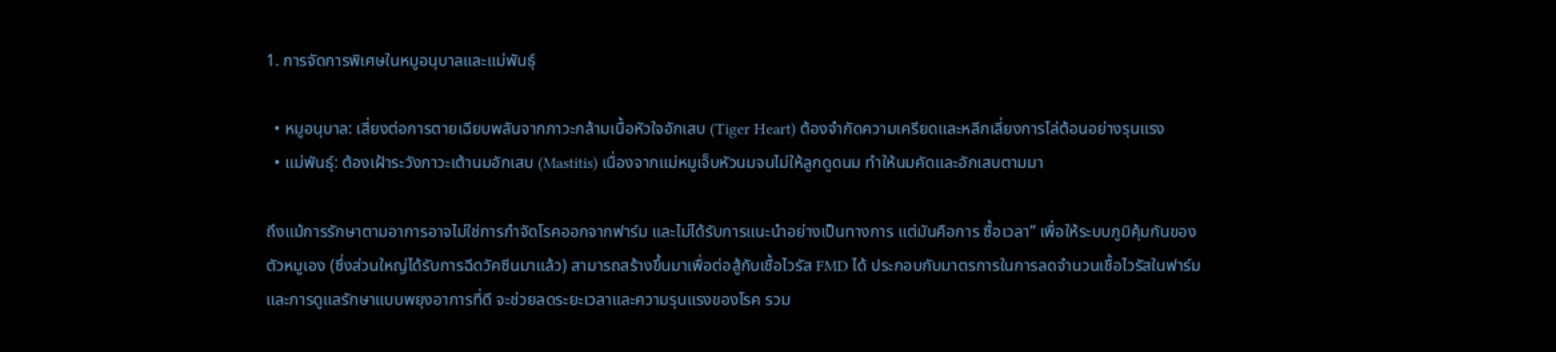1. การจัดการพิเศษในหมูอนุบาลและแม่พันธุ์

  • หมูอนุบาล: เสี่ยงต่อการตายเฉียบพลันจากภาวะกล้ามเนื้อหัวใจอักเสบ (Tiger Heart) ต้องจำกัดความเครียดและหลีกเลี่ยงการไล่ต้อนอย่างรุนแรง
  • แม่พันธุ์: ต้องเฝ้าระวังภาวะเต้านมอักเสบ (Mastitis) เนื่องจากแม่หมูเจ็บหัวนมจนไม่ให้ลูกดูดนม ทำให้นมคัดและอักเสบตามมา

ถึงแม้การรักษาตามอาการอาจไม่ใช่การกำจัดโรคออกจากฟาร์ม และไม่ได้รับการแนะนำอย่างเป็นทางการ แต่มันคือการ ซื้อเวลา” เพื่อให้ระบบภูมิคุ้มกันของตัวหมูเอง (ซึ่งส่วนใหญ่ได้รับการฉีดวัคซีนมาแล้ว) สามารถสร้างขึ้นมาเพื่อต่อสู้กับเชื้อไวรัส FMD ได้ ประกอบกับมาตรการในการลดจำนวนเชื้อไวรัสในฟาร์ม และการดูแลรักษาแบบพยุงอาการที่ดี จะช่วยลดระยะเวลาและความรุนแรงของโรค รวม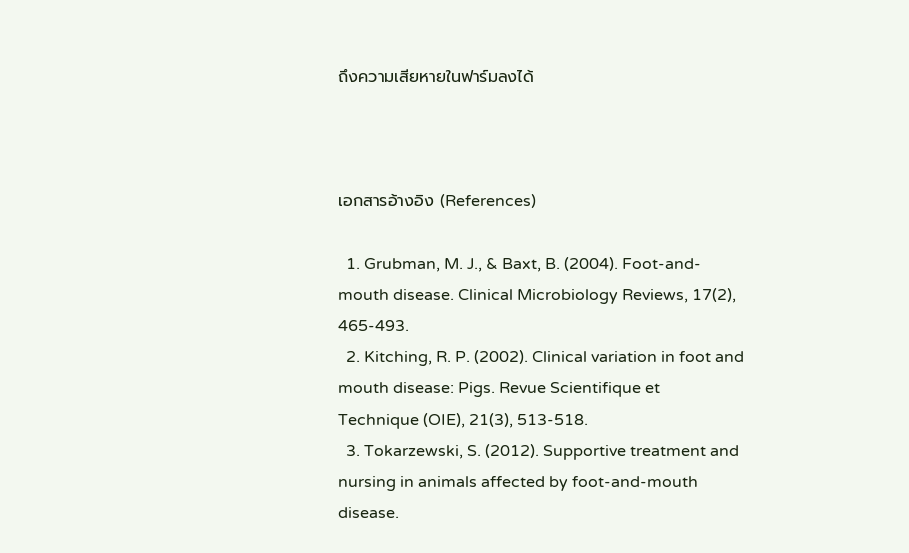ถึงความเสียหายในฟาร์มลงได้



เอกสารอ้างอิง (References)

  1. Grubman, M. J., & Baxt, B. (2004). Foot-and-mouth disease. Clinical Microbiology Reviews, 17(2), 465-493.
  2. Kitching, R. P. (2002). Clinical variation in foot and mouth disease: Pigs. Revue Scientifique et Technique (OIE), 21(3), 513-518.
  3. Tokarzewski, S. (2012). Supportive treatment and nursing in animals affected by foot-and-mouth disease.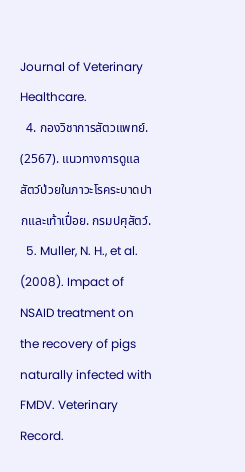Journal of Veterinary Healthcare.
  4. กองวิชาการสัตวแพทย์. (2567). แนวทางการดูแลสัตว์ป่วยในภาวะโรคระบาดปากและเท้าเปื่อย. กรมปศุสัตว์.
  5. Muller, N. H., et al. (2008). Impact of NSAID treatment on the recovery of pigs naturally infected with FMDV. Veterinary Record.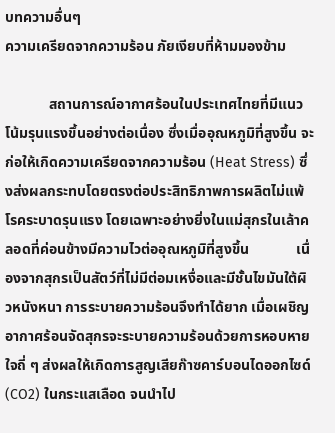บทความอื่นๆ
ความเครียดจากความร้อน ภัยเงียบที่ห้ามมองข้าม

            สถานการณ์อากาศร้อนในประเทศไทยที่มีแนวโน้มรุนแรงขึ้นอย่างต่อเนื่อง ซึ่งเมื่ออุณหภูมิที่สูงขึ้น จะก่อให้เกิดความเครียดจากความร้อน (Heat Stress) ซึ่งส่งผลกระทบโดยตรงต่อประสิทธิภาพการผลิตไม่แพ้โรคระบาดรุนแรง โดยเฉพาะอย่างยิ่งในแม่สุกรในเล้าคลอดที่ค่อนข้างมีความไวต่ออุณหภูมิที่สูงขึ้น             เนื่องจากสุกรเป็นสัตว์ที่ไม่มีต่อมเหงื่อและมีชั้นไขมันใต้ผิวหนังหนา การระบายความร้อนจึงทำได้ยาก เมื่อเผชิญอากาศร้อนจัดสุกรจะระบายความร้อนด้วยการหอบหายใจถี่ ๆ ส่งผลให้เกิดการสูญเสียก๊าซคาร์บอนไดออกไซด์ (CO2) ในกระแสเลือด จนนำไป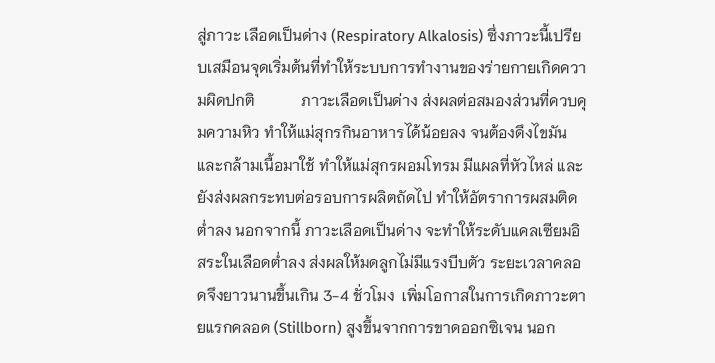สู่ภาวะ เลือดเป็นด่าง (Respiratory Alkalosis) ซึ่งภาวะนี้เปรียบเสมือนจุดเริ่มต้นที่ทำให้ระบบการทำงานของร่ายกายเกิดความผิดปกติ            ภาวะเลือดเป็นด่าง ส่งผลต่อสมองส่วนที่ควบคุมความหิว ทำให้แม่สุกรกินอาหารได้น้อยลง จนต้องดึงไขมันและกล้ามเนื้อมาใช้ ทำให้แม่สุกรผอมโทรม มีแผลที่หัวไหล่ และยังส่งผลกระทบต่อรอบการผลิตถัดไป ทำให้อัตราการผสมติดต่ำลง นอกจากนี้ ภาวะเลือดเป็นด่าง จะทำให้ระดับแคลเซียมอิสระในเลือดต่ำลง ส่งผลให้มดลูกไม่มีแรงบีบตัว ระยะเวลาคลอดจึงยาวนานขึ้นเกิน 3-4 ชั่วโมง  เพิ่มโอกาสในการเกิดภาวะตายแรกคลอด (Stillborn) สูงขึ้นจากการขาดออกซิเจน นอก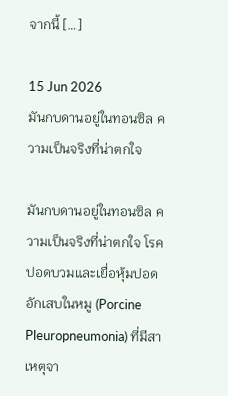จากนี้ […]

15 Jun 2026
มันกบดานอยู่ในทอนซิล ความเป็นจริงที่น่าตกใจ

มันกบดานอยู่ในทอนซิล ความเป็นจริงที่น่าตกใจ โรคปอดบวมและเยื่อหุ้มปอดอักเสบในหมู (Porcine Pleuropneumonia) ที่มีสาเหตุจา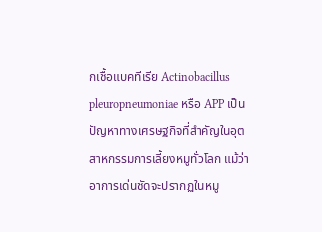กเชื้อแบคทีเรีย Actinobacillus pleuropneumoniae หรือ APP เป็นปัญหาทางเศรษฐกิจที่สำคัญในอุตสาหกรรมการเลี้ยงหมูทั่วโลก แม้ว่าอาการเด่นชัดจะปรากฏในหมู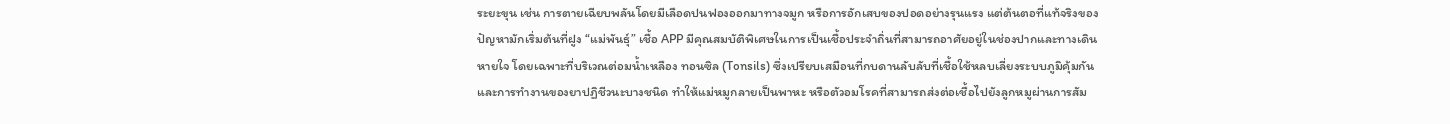ระยะขุน เช่น การตายเฉียบพลันโดยมีเลือดปนฟองออกมาทางจมูก หรือการอักเสบของปอดอย่างรุนแรง แต่ต้นตอที่แท้จริงของปัญหามักเริ่มต้นที่ฝูง “แม่พันธุ์” เชื้อ APP มีคุณสมบัติพิเศษในการเป็นเชื้อประจำถิ่นที่สามารถอาศัยอยู่ในช่องปากและทางเดินหายใจ โดยเฉพาะที่บริเวณต่อมน้ำเหลือง ทอนซิล (Tonsils) ซึ่งเปรียบเสมือนที่กบดานลับลับที่เชื้อใช้หลบเลี่ยงระบบภูมิคุ้มกันและการทำงานของยาปฏิชีวนะบางชนิด ทำให้แม่หมูกลายเป็นพาหะ หรือตัวอมโรคที่สามารถส่งต่อเชื้อไปยังลูกหมูผ่านการสัม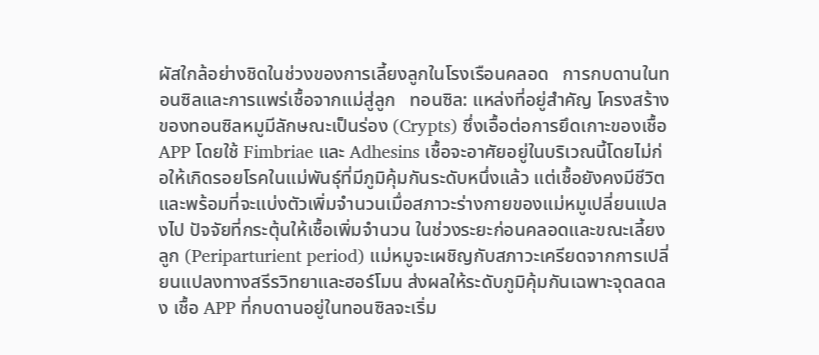ผัสใกล้อย่างชิดในช่วงของการเลี้ยงลูกในโรงเรือนคลอด   การกบดานในทอนซิลและการแพร่เชื้อจากแม่สู่ลูก   ทอนซิล: แหล่งที่อยู่สำคัญ โครงสร้างของทอนซิลหมูมีลักษณะเป็นร่อง (Crypts) ซึ่งเอื้อต่อการยึดเกาะของเชื้อ APP โดยใช้ Fimbriae และ Adhesins เชื้อจะอาศัยอยู่ในบริเวณนี้โดยไม่ก่อให้เกิดรอยโรคในแม่พันธุ์ที่มีภูมิคุ้มกันระดับหนึ่งแล้ว แต่เชื้อยังคงมีชีวิตและพร้อมที่จะแบ่งตัวเพิ่มจำนวนเมื่อสภาวะร่างกายของแม่หมูเปลี่ยนแปลงไป ปัจจัยที่กระตุ้นให้เชื้อเพิ่มจำนวน ในช่วงระยะก่อนคลอดและขณะเลี้ยงลูก (Periparturient period) แม่หมูจะเผชิญกับสภาวะเครียดจากการเปลี่ยนแปลงทางสรีรวิทยาและฮอร์โมน ส่งผลให้ระดับภูมิคุ้มกันเฉพาะจุดลดลง เชื้อ APP ที่กบดานอยู่ในทอนซิลจะเริ่ม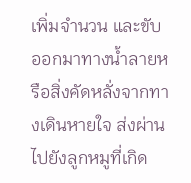เพิ่มจำนวน และขับออกมาทางน้ำลายหรือสิ่งคัดหลั่งจากทางเดินหายใจ ส่งผ่านไปยังลูกหมูที่เกิด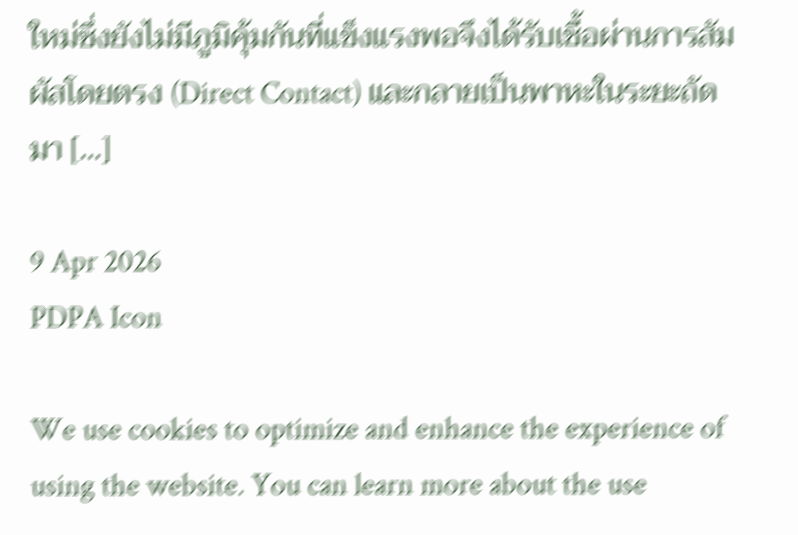ใหม่ซึ่งยังไม่มีภูมิคุ้มกันที่แข็งแรงพอจึงได้รับเชื้อผ่านการสัมผัสโดยตรง (Direct Contact) และกลายเป็นพาหะในระยะถัดมา […]

9 Apr 2026
PDPA Icon

We use cookies to optimize and enhance the experience of using the website. You can learn more about the use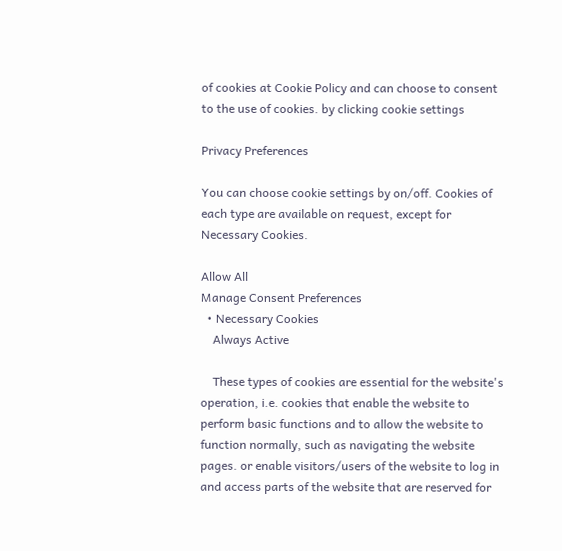of cookies at Cookie Policy and can choose to consent to the use of cookies. by clicking cookie settings

Privacy Preferences

You can choose cookie settings by on/off. Cookies of each type are available on request, except for Necessary Cookies.

Allow All
Manage Consent Preferences
  • Necessary Cookies
    Always Active

    These types of cookies are essential for the website's operation, i.e. cookies that enable the website to perform basic functions and to allow the website to function normally, such as navigating the website pages. or enable visitors/users of the website to log in and access parts of the website that are reserved for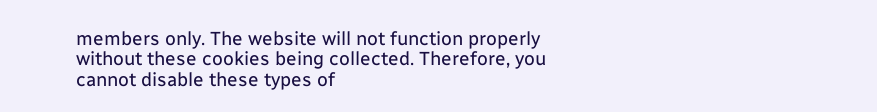members only. The website will not function properly without these cookies being collected. Therefore, you cannot disable these types of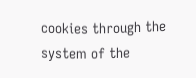cookies through the system of the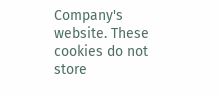Company's website. These cookies do not store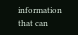information that can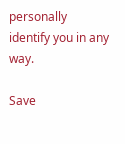personally identify you in any way.

Save